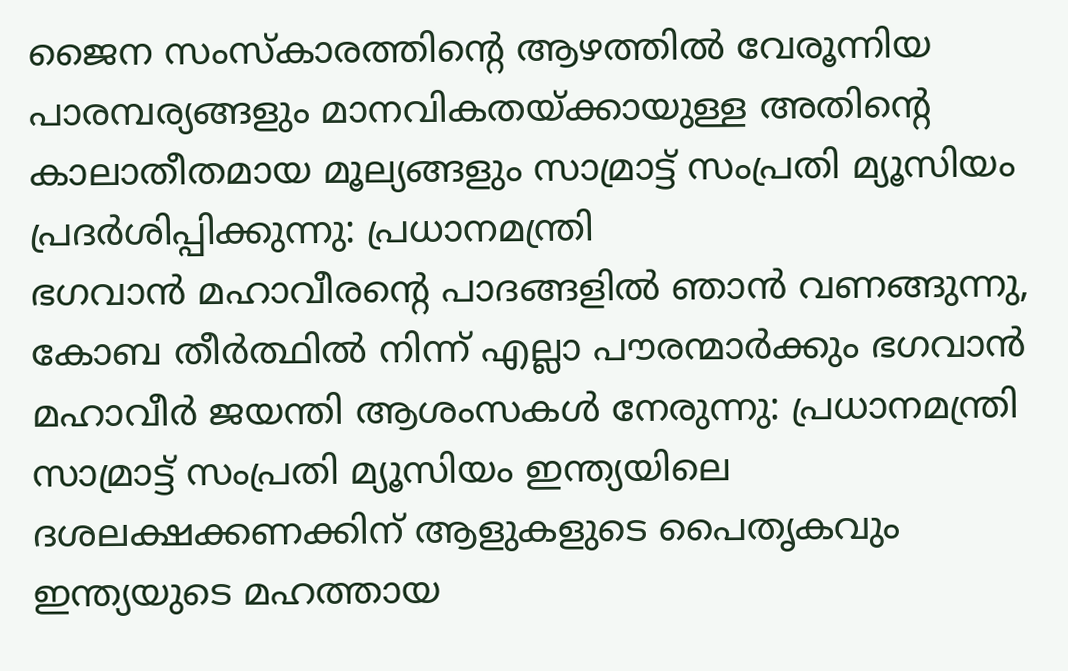ജൈന സംസ്‌കാരത്തിന്റെ ആഴത്തിൽ വേരൂന്നിയ പാരമ്പര്യങ്ങളും മാനവികതയ്ക്കായുള്ള അതിന്റെ കാലാതീതമായ മൂല്യങ്ങളും സാമ്രാട്ട് സംപ്രതി മ്യൂസിയം പ്രദർശിപ്പിക്കുന്നു: പ്രധാനമന്ത്രി
ഭഗവാൻ മഹാവീരന്റെ പാദങ്ങളിൽ ഞാൻ വണങ്ങുന്നു, കോബ തീർത്ഥിൽ നിന്ന് എല്ലാ പൗരന്മാർക്കും ഭഗവാൻ മഹാവീർ ജയന്തി ആശംസകൾ നേരുന്നു: പ്രധാനമന്ത്രി
സാമ്രാട്ട് സംപ്രതി മ്യൂസിയം ഇന്ത്യയിലെ ദശലക്ഷക്കണക്കിന് ആളുകളുടെ പൈതൃകവും ഇന്ത്യയുടെ മഹത്തായ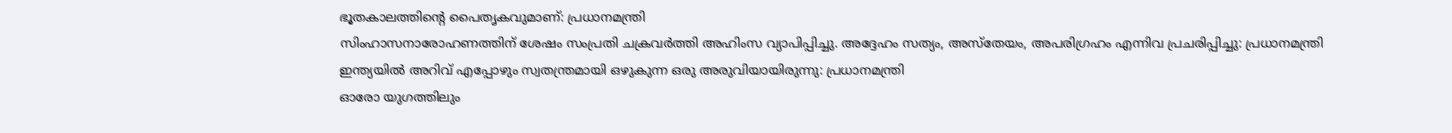ഭൂതകാലത്തിന്റെ പൈതൃകവുമാണ്: പ്രധാനമന്ത്രി
സിംഹാസനാരോഹണത്തിന് ശേഷം സംപ്രതി ചക്രവർത്തി അഹിംസ വ്യാപിപ്പിച്ചു. അദ്ദേഹം സത്യം, അസ്തേയം, അപരിഗ്രഹം എന്നിവ പ്രചരിപ്പിച്ചു: പ്രധാനമന്ത്രി
ഇന്ത്യയിൽ അറിവ് എപ്പോഴും സ്വതന്ത്രമായി ഒഴുകുന്ന ഒരു അരുവിയായിരുന്നു: പ്രധാനമന്ത്രി
ഓരോ യുഗത്തിലും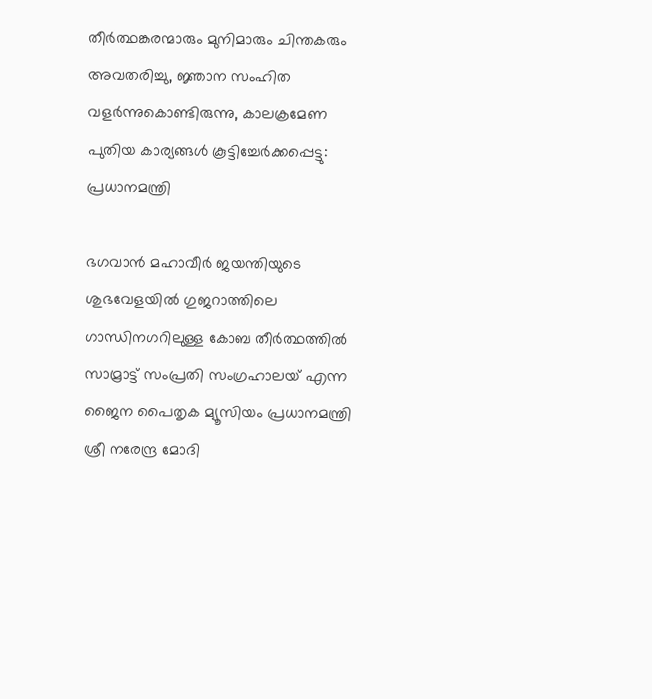തീർത്ഥങ്കരന്മാരും മുനിമാരും ചിന്തകരും അവതരിച്ചു, ജ്ഞാന സംഹിത വളർന്നുകൊണ്ടിരുന്നു, കാലക്രമേണ പുതിയ കാര്യങ്ങൾ കൂട്ടിച്ചേർക്കപ്പെട്ടു: പ്രധാനമന്ത്രി

ഭഗവാൻ മഹാവീർ ജയന്തിയുടെ ശുഭവേളയിൽ ഗുജറാത്തിലെ ഗാന്ധിനഗറിലുള്ള കോബ തീർത്ഥത്തിൽ സാമ്രാട്ട് സംപ്രതി സംഗ്രഹാലയ് എന്ന ജൈന പൈതൃക മ്യൂസിയം പ്രധാനമന്ത്രി ശ്രീ നരേന്ദ്ര മോദി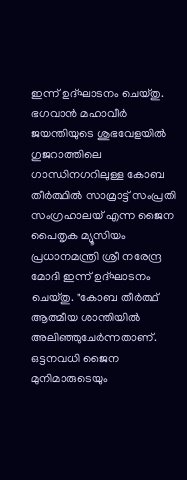ഇന്ന് ഉദ്ഘാടനം ചെയ്തു. ഭഗവാൻ മഹാവീർ ജയന്തിയുടെ ശുഭവേളയിൽ ഗുജറാത്തിലെ ഗാന്ധിനഗറിലുള്ള കോബ തീർത്ഥിൽ സാമ്രാട്ട് സംപ്രതി സംഗ്രഹാലയ് എന്ന ജൈന പൈതൃക മ്യൂസിയം പ്രധാനമന്ത്രി ശ്രീ നരേന്ദ്ര മോദി ഇന്ന് ഉദ്ഘാടനം ചെയ്തു. "കോബ തീർത്ഥ് ആത്മീയ ശാന്തിയിൽ അലിഞ്ഞുചേർന്നതാണ്. ഒട്ടനവധി ജൈന മുനിമാരുടെയും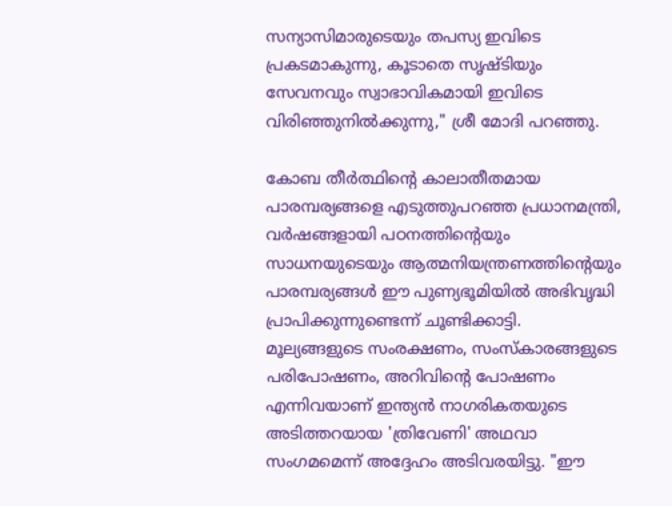സന്യാസിമാരുടെയും തപസ്യ ഇവിടെ പ്രകടമാകുന്നു, കൂടാതെ സൃഷ്ടിയും സേവനവും സ്വാഭാവികമായി ഇവിടെ വിരിഞ്ഞുനിൽക്കുന്നു," ശ്രീ മോദി പറഞ്ഞു.

കോബ തീർത്ഥിന്റെ കാലാതീതമായ പാരമ്പര്യങ്ങളെ എടുത്തുപറഞ്ഞ പ്രധാനമന്ത്രി, വർഷങ്ങളായി പഠനത്തിന്റെയും സാധനയുടെയും ആത്മനിയന്ത്രണത്തിന്റെയും പാരമ്പര്യങ്ങൾ ഈ പുണ്യഭൂമിയിൽ അഭിവൃദ്ധി പ്രാപിക്കുന്നുണ്ടെന്ന് ചൂണ്ടിക്കാട്ടി. മൂല്യങ്ങളുടെ സംരക്ഷണം, സംസ്കാരങ്ങളുടെ പരിപോഷണം, അറിവിന്റെ പോഷണം എന്നിവയാണ് ഇന്ത്യൻ നാഗരികതയുടെ അടിത്തറയായ 'ത്രിവേണി' അഥവാ സംഗമമെന്ന് അദ്ദേഹം അടിവരയിട്ടു. "ഈ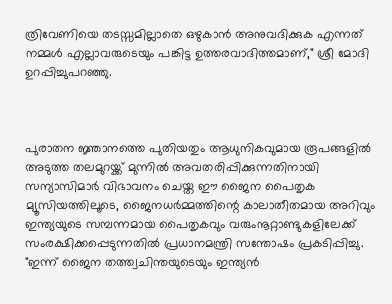ത്രിവേണിയെ തടസ്സമില്ലാതെ ഒഴുകാൻ അനുവദിക്കുക എന്നത് നമ്മൾ എല്ലാവരുടെയും പങ്കിട്ട ഉത്തരവാദിത്തമാണ്," ശ്രീ മോദി ഉറപ്പിച്ചുപറഞ്ഞു.



പുരാതന ജ്ഞാനത്തെ പുതിയതും ആധുനികവുമായ രൂപങ്ങളിൽ അടുത്ത തലമുറയ്ക്ക് മുന്നിൽ അവതരിപ്പിക്കുന്നതിനായി സന്യാസിമാർ വിഭാവനം ചെയ്ത ഈ ജൈന പൈതൃക മ്യൂസിയത്തിലൂടെ, ജൈനധർമ്മത്തിന്റെ കാലാതീതമായ അറിവും ഇന്ത്യയുടെ സമ്പന്നമായ പൈതൃകവും വരുംനൂറ്റാണ്ടുകളിലേക്ക് സംരക്ഷിക്കപ്പെടുന്നതിൽ പ്രധാനമന്ത്രി സന്തോഷം പ്രകടിപ്പിച്ചു. "ഇന്ന് ജൈന തത്ത്വചിന്തയുടെയും ഇന്ത്യൻ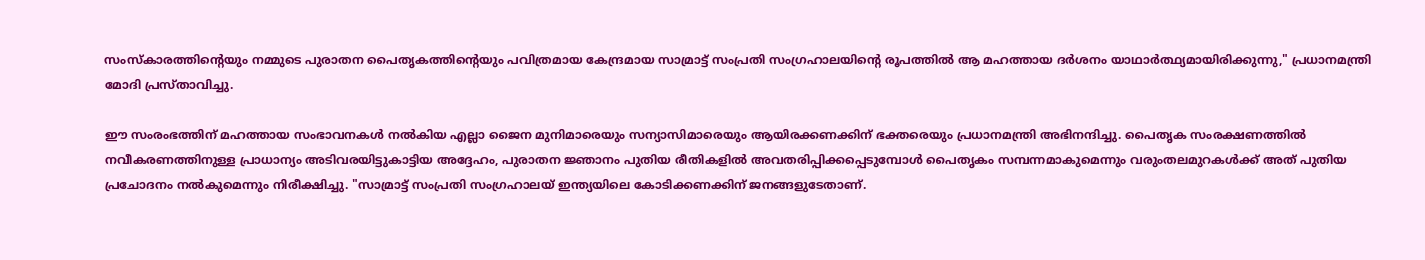സംസ്‌കാരത്തിന്റെയും നമ്മുടെ പുരാതന പൈതൃകത്തിന്റെയും പവിത്രമായ കേന്ദ്രമായ സാമ്രാട്ട് സംപ്രതി സംഗ്രഹാലയിന്റെ രൂപത്തിൽ ആ മഹത്തായ ദർശനം യാഥാർത്ഥ്യമായിരിക്കുന്നു," പ്രധാനമന്ത്രി മോദി പ്രസ്താവിച്ചു.

ഈ സംരംഭത്തിന് മഹത്തായ സംഭാവനകൾ നൽകിയ എല്ലാ ജൈന മുനിമാരെയും സന്യാസിമാരെയും ആയിരക്കണക്കിന് ഭക്തരെയും പ്രധാനമന്ത്രി അഭിനന്ദിച്ചു. പൈതൃക സംരക്ഷണത്തിൽ നവീകരണത്തിനുള്ള പ്രാധാന്യം അടിവരയിട്ടുകാട്ടിയ അദ്ദേഹം, പുരാതന ജ്ഞാനം പുതിയ രീതികളിൽ അവതരിപ്പിക്കപ്പെടുമ്പോൾ പൈതൃകം സമ്പന്നമാകുമെന്നും വരുംതലമുറകൾക്ക് അത് പുതിയ പ്രചോദനം നൽകുമെന്നും നിരീക്ഷിച്ചു. "സാമ്രാട്ട് സംപ്രതി സംഗ്രഹാലയ് ഇന്ത്യയിലെ കോടിക്കണക്കിന് ജനങ്ങളുടേതാണ്.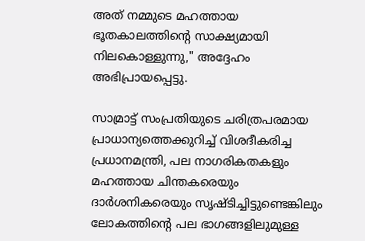അത് നമ്മുടെ മഹത്തായ ഭൂതകാലത്തിന്റെ സാക്ഷ്യമായി നിലകൊള്ളുന്നു," അദ്ദേഹം അഭിപ്രായപ്പെട്ടു.

സാമ്രാട്ട് സംപ്രതിയുടെ ചരിത്രപരമായ പ്രാധാന്യത്തെക്കുറിച്ച് വിശദീകരിച്ച പ്രധാനമന്ത്രി, പല നാഗരികതകളും മഹത്തായ ചിന്തകരെയും ദാർശനികരെയും സൃഷ്ടിച്ചിട്ടുണ്ടെങ്കിലും ലോകത്തിന്റെ പല ഭാഗങ്ങളിലുമുള്ള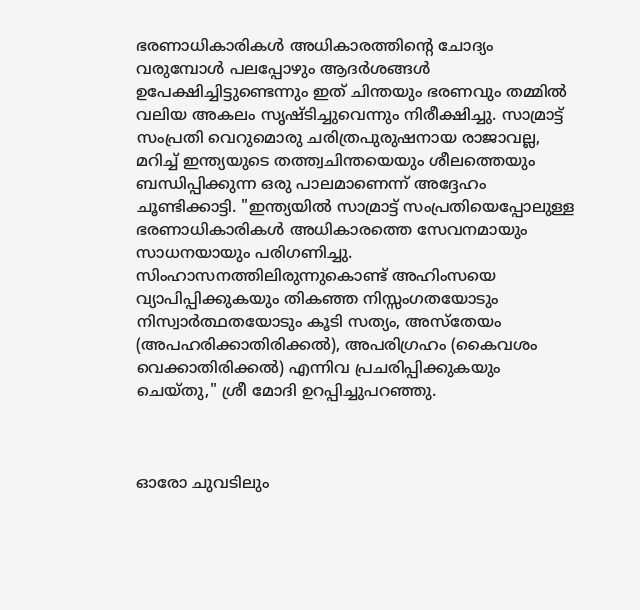ഭരണാധികാരികൾ അധികാരത്തിന്റെ ചോദ്യം വരുമ്പോൾ പലപ്പോഴും ആദർശങ്ങൾ ഉപേക്ഷിച്ചിട്ടുണ്ടെന്നും ഇത് ചിന്തയും ഭരണവും തമ്മിൽ വലിയ അകലം സൃഷ്ടിച്ചുവെന്നും നിരീക്ഷിച്ചു. സാമ്രാട്ട് സംപ്രതി വെറുമൊരു ചരിത്രപുരുഷനായ രാജാവല്ല, മറിച്ച് ഇന്ത്യയുടെ തത്ത്വചിന്തയെയും ശീലത്തെയും ബന്ധിപ്പിക്കുന്ന ഒരു പാലമാണെന്ന് അദ്ദേഹം ചൂണ്ടിക്കാട്ടി. "ഇന്ത്യയിൽ സാമ്രാട്ട് സംപ്രതിയെപ്പോലുള്ള ഭരണാധികാരികൾ അധികാരത്തെ സേവനമായും സാധനയായും പരിഗണിച്ചു. സിംഹാസനത്തിലിരുന്നുകൊണ്ട് അഹിംസയെ വ്യാപിപ്പിക്കുകയും തികഞ്ഞ നിസ്സംഗതയോടും നിസ്വാർത്ഥതയോടും കൂടി സത്യം, അസ്തേയം (അപഹരിക്കാതിരിക്കൽ), അപരിഗ്രഹം (കൈവശം വെക്കാതിരിക്കൽ) എന്നിവ പ്രചരിപ്പിക്കുകയും ചെയ്തു," ശ്രീ മോദി ഉറപ്പിച്ചുപറഞ്ഞു.



ഓരോ ചുവടിലും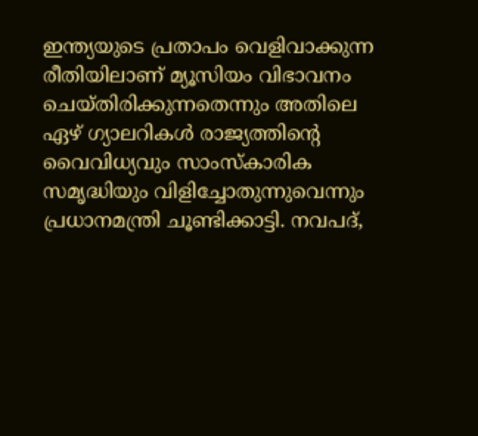ഇന്ത്യയുടെ പ്രതാപം വെളിവാക്കുന്ന രീതിയിലാണ് മ്യൂസിയം വിഭാവനം ചെയ്തിരിക്കുന്നതെന്നും അതിലെ ഏഴ് ഗ്യാലറികൾ രാജ്യത്തിന്റെ വൈവിധ്യവും സാംസ്കാരിക സമൃദ്ധിയും വിളിച്ചോതുന്നുവെന്നും പ്രധാനമന്ത്രി ചൂണ്ടിക്കാട്ടി. നവപദ്,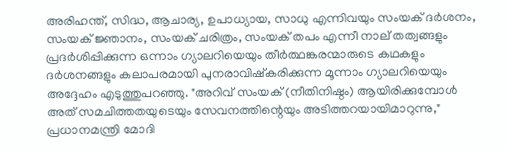അരിഹന്ത്, സിദ്ധ, ആചാര്യ, ഉപാധ്യായ, സാധു എന്നിവയും സംയക് ദർശനം, സംയക് ജ്ഞാനം, സംയക് ചരിത്രം, സംയക് തപം എന്നീ നാല് തത്വങ്ങളും പ്രദർശിപ്പിക്കുന്ന ഒന്നാം ഗ്യാലറിയെയും തീർത്ഥങ്കരന്മാരുടെ കഥകളും ദർശനങ്ങളും കലാപരമായി പുനരാവിഷ്കരിക്കുന്ന മൂന്നാം ഗ്യാലറിയെയും അദ്ദേഹം എടുത്തുപറഞ്ഞു. "അറിവ് സംയക് (നീതിനിഷ്ഠം) ആയിരിക്കുമ്പോൾ അത് സമചിത്തതയുടെയും സേവനത്തിന്റെയും അടിത്തറയായിമാറുന്നു," പ്രധാനമന്ത്രി മോദി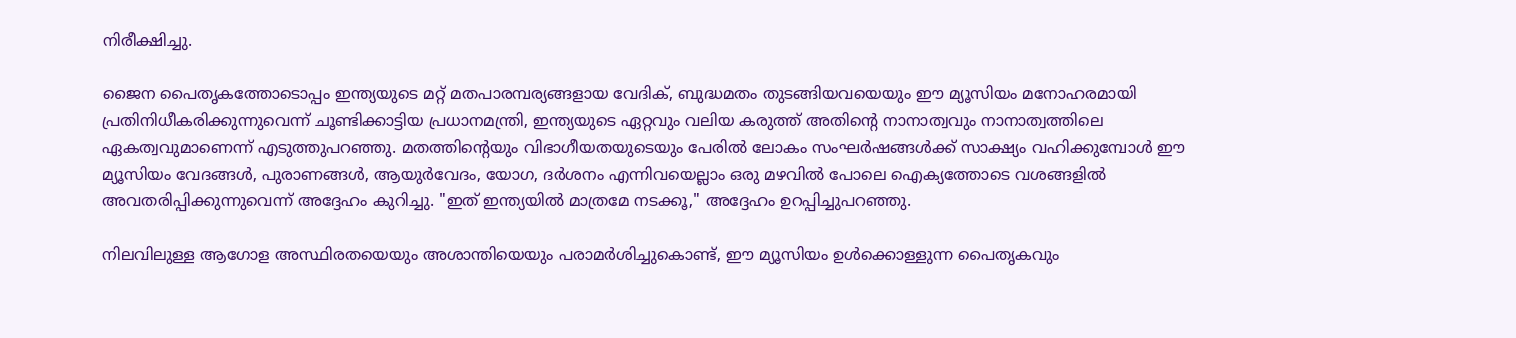നിരീക്ഷിച്ചു.

ജൈന പൈതൃകത്തോടൊപ്പം ഇന്ത്യയുടെ മറ്റ് മതപാരമ്പര്യങ്ങളായ വേദിക്, ബുദ്ധമതം തുടങ്ങിയവയെയും ഈ മ്യൂസിയം മനോഹരമായി പ്രതിനിധീകരിക്കുന്നുവെന്ന് ചൂണ്ടിക്കാട്ടിയ പ്രധാനമന്ത്രി, ഇന്ത്യയുടെ ഏറ്റവും വലിയ കരുത്ത് അതിന്റെ നാനാത്വവും നാനാത്വത്തിലെ ഏകത്വവുമാണെന്ന് എടുത്തുപറഞ്ഞു. മതത്തിന്റെയും വിഭാഗീയതയുടെയും പേരിൽ ലോകം സംഘർഷങ്ങൾക്ക് സാക്ഷ്യം വഹിക്കുമ്പോൾ ഈ മ്യൂസിയം വേദങ്ങൾ, പുരാണങ്ങൾ, ആയുർവേദം, യോഗ, ദർശനം എന്നിവയെല്ലാം ഒരു മഴവിൽ പോലെ ഐക്യത്തോടെ വശങ്ങളിൽ അവതരിപ്പിക്കുന്നുവെന്ന് അദ്ദേഹം കുറിച്ചു. "ഇത് ഇന്ത്യയിൽ മാത്രമേ നടക്കൂ," അദ്ദേഹം ഉറപ്പിച്ചുപറഞ്ഞു.

നിലവിലുള്ള ആഗോള അസ്ഥിരതയെയും അശാന്തിയെയും പരാമർശിച്ചുകൊണ്ട്, ഈ മ്യൂസിയം ഉൾക്കൊള്ളുന്ന പൈതൃകവും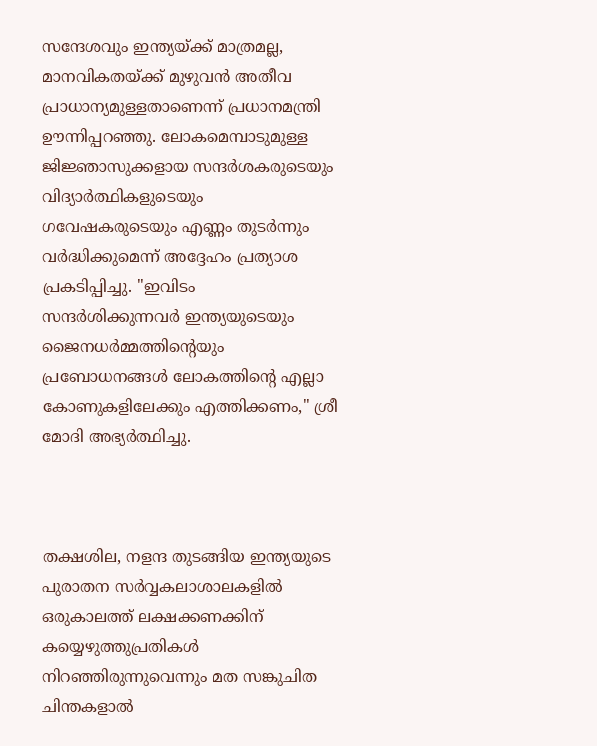സന്ദേശവും ഇന്ത്യയ്ക്ക് മാത്രമല്ല, മാനവികതയ്ക്ക് മുഴുവൻ അതീവ പ്രാധാന്യമുള്ളതാണെന്ന് പ്രധാനമന്ത്രി ഊന്നിപ്പറഞ്ഞു. ലോകമെമ്പാടുമുള്ള ജിജ്ഞാസുക്കളായ സന്ദർശകരുടെയും വിദ്യാർത്ഥികളുടെയും ഗവേഷകരുടെയും എണ്ണം തുടർന്നും വർദ്ധിക്കുമെന്ന് അദ്ദേഹം പ്രത്യാശ പ്രകടിപ്പിച്ചു. "ഇവിടം സന്ദർശിക്കുന്നവർ ഇന്ത്യയുടെയും ജൈനധർമ്മത്തിന്റെയും പ്രബോധനങ്ങൾ ലോകത്തിന്റെ എല്ലാ കോണുകളിലേക്കും എത്തിക്കണം," ശ്രീ മോദി അഭ്യർത്ഥിച്ചു.



തക്ഷശില, നളന്ദ തുടങ്ങിയ ഇന്ത്യയുടെ പുരാതന സർവ്വകലാശാലകളിൽ ഒരുകാലത്ത് ലക്ഷക്കണക്കിന് കയ്യെഴുത്തുപ്രതികൾ നിറഞ്ഞിരുന്നുവെന്നും മത സങ്കുചിത ചിന്തകളാൽ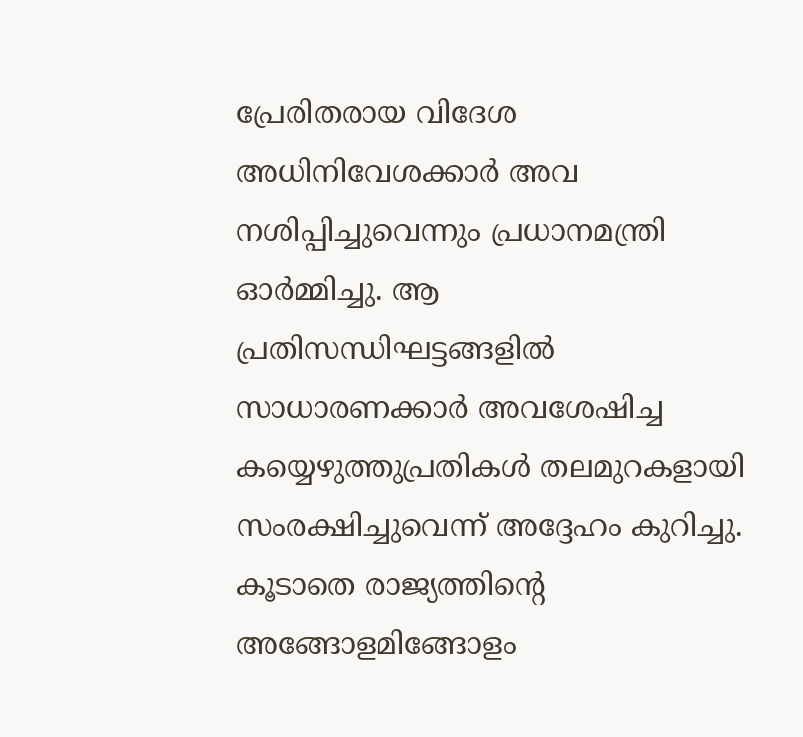പ്രേരിതരായ വിദേശ അധിനിവേശക്കാർ അവ നശിപ്പിച്ചുവെന്നും പ്രധാനമന്ത്രി ഓർമ്മിച്ചു. ആ പ്രതിസന്ധിഘട്ടങ്ങളിൽ സാധാരണക്കാർ അവശേഷിച്ച കയ്യെഴുത്തുപ്രതികൾ തലമുറകളായി സംരക്ഷിച്ചുവെന്ന് അദ്ദേഹം കുറിച്ചു. കൂടാതെ രാജ്യത്തിന്റെ അങ്ങോളമിങ്ങോളം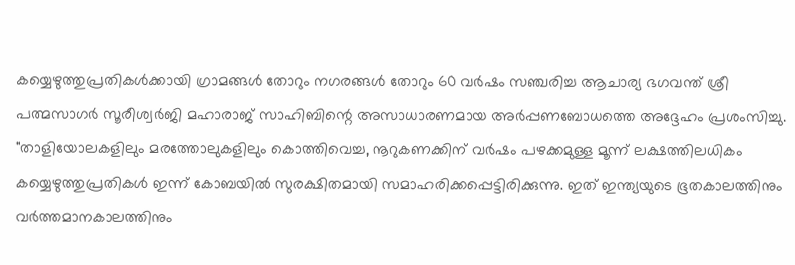കയ്യെഴുത്തുപ്രതികൾക്കായി ഗ്രാമങ്ങൾ തോറും നഗരങ്ങൾ തോറും 60 വർഷം സഞ്ചരിച്ച ആചാര്യ ഭഗവന്ത് ശ്രീ പത്മസാഗർ സൂരീശ്വർജി മഹാരാജ് സാഹിബിന്റെ അസാധാരണമായ അർപ്പണബോധത്തെ അദ്ദേഹം പ്രശംസിച്ചു. "താളിയോലകളിലും മരത്തോലുകളിലും കൊത്തിവെച്ച, നൂറുകണക്കിന് വർഷം പഴക്കമുള്ള മൂന്ന് ലക്ഷത്തിലധികം കയ്യെഴുത്തുപ്രതികൾ ഇന്ന് കോബയിൽ സുരക്ഷിതമായി സമാഹരിക്കപ്പെട്ടിരിക്കുന്നു. ഇത് ഇന്ത്യയുടെ ഭൂതകാലത്തിനും വർത്തമാനകാലത്തിനും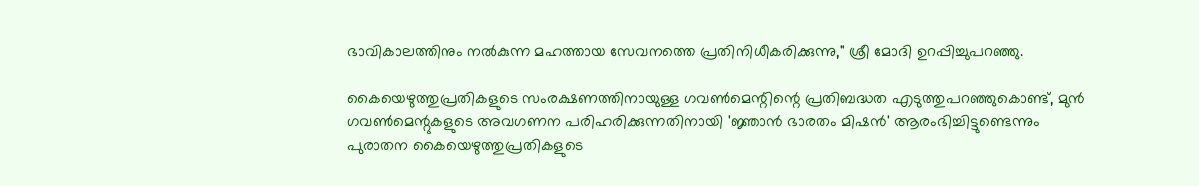ഭാവികാലത്തിനും നൽകുന്ന മഹത്തായ സേവനത്തെ പ്രതിനിധീകരിക്കുന്നു," ശ്രീ മോദി ഉറപ്പിച്ചുപറഞ്ഞു.

കൈയെഴുത്തുപ്രതികളുടെ സംരക്ഷണത്തിനായുള്ള ഗവൺമെന്റിന്റെ പ്രതിബദ്ധത എടുത്തുപറഞ്ഞുകൊണ്ട്, മുൻ ഗവൺമെന്റുകളുടെ അവഗണന പരിഹരിക്കുന്നതിനായി 'ജ്ഞാൻ ഭാരതം മിഷൻ' ആരംഭിച്ചിട്ടുണ്ടെന്നും പുരാതന കൈയെഴുത്തുപ്രതികളുടെ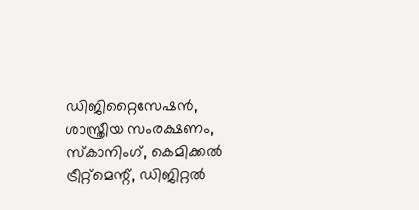ഡിജിറ്റൈസേഷൻ, ശാസ്ത്രീയ സംരക്ഷണം, സ്കാനിംഗ്, കെമിക്കൽ ട്രീറ്റ്‌മെന്റ്, ഡിജിറ്റൽ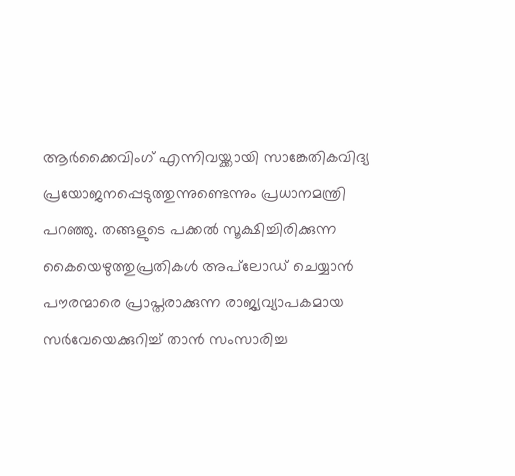ആർക്കൈവിംഗ് എന്നിവയ്ക്കായി സാങ്കേതികവിദ്യ പ്രയോജനപ്പെടുത്തുന്നുണ്ടെന്നും പ്രധാനമന്ത്രി പറഞ്ഞു. തങ്ങളുടെ പക്കൽ സൂക്ഷിച്ചിരിക്കുന്ന കൈയെഴുത്തുപ്രതികൾ അപ്‌ലോഡ് ചെയ്യാൻ പൗരന്മാരെ പ്രാപ്തരാക്കുന്ന രാജ്യവ്യാപകമായ സർവേയെക്കുറിച്ച് താൻ സംസാരിച്ച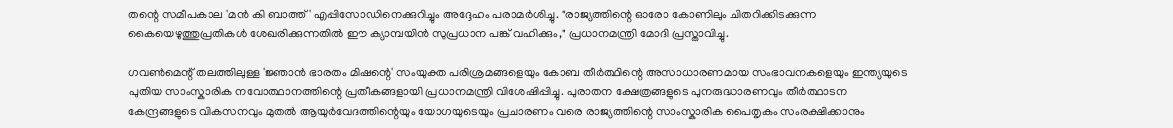തന്റെ സമീപകാല 'മൻ കി ബാത്ത്' എപ്പിസോഡിനെക്കുറിച്ചും അദ്ദേഹം പരാമർശിച്ചു. "രാജ്യത്തിന്റെ ഓരോ കോണിലും ചിതറിക്കിടക്കുന്ന കൈയെഴുത്തുപ്രതികൾ ശേഖരിക്കുന്നതിൽ ഈ ക്യാമ്പയിൻ സുപ്രധാന പങ്ക് വഹിക്കും," പ്രധാനമന്ത്രി മോദി പ്രസ്താവിച്ചു.

ഗവൺമെന്റ് തലത്തിലുള്ള 'ജ്ഞാൻ ഭാരതം മിഷന്റെ' സംയുക്ത പരിശ്രമങ്ങളെയും കോബ തീർത്ഥിന്റെ അസാധാരണമായ സംഭാവനകളെയും ഇന്ത്യയുടെ പുതിയ സാംസ്കാരിക നവോത്ഥാനത്തിന്റെ പ്രതീകങ്ങളായി പ്രധാനമന്ത്രി വിശേഷിപ്പിച്ചു. പുരാതന ക്ഷേത്രങ്ങളുടെ പുനരുദ്ധാരണവും തീർത്ഥാടന കേന്ദ്രങ്ങളുടെ വികസനവും മുതൽ ആയുർവേദത്തിന്റെയും യോഗയുടെയും പ്രചാരണം വരെ രാജ്യത്തിന്റെ സാംസ്കാരിക പൈതൃകം സംരക്ഷിക്കാനും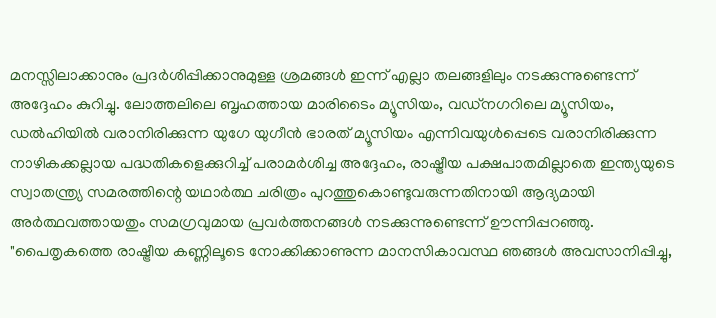മനസ്സിലാക്കാനും പ്രദർശിപ്പിക്കാനുമുള്ള ശ്രമങ്ങൾ ഇന്ന് എല്ലാ തലങ്ങളിലും നടക്കുന്നുണ്ടെന്ന് അദ്ദേഹം കുറിച്ചു. ലോത്തലിലെ ബൃഹത്തായ മാരിടൈം മ്യൂസിയം, വഡ്‌നഗറിലെ മ്യൂസിയം, ഡൽഹിയിൽ വരാനിരിക്കുന്ന യുഗേ യുഗീൻ ഭാരത് മ്യൂസിയം എന്നിവയുൾപ്പെടെ വരാനിരിക്കുന്ന നാഴികക്കല്ലായ പദ്ധതികളെക്കുറിച്ച് പരാമർശിച്ച അദ്ദേഹം, രാഷ്ട്രീയ പക്ഷപാതമില്ലാതെ ഇന്ത്യയുടെ സ്വാതന്ത്ര്യ സമരത്തിന്റെ യഥാർത്ഥ ചരിത്രം പുറത്തുകൊണ്ടുവരുന്നതിനായി ആദ്യമായി അർത്ഥവത്തായതും സമഗ്രവുമായ പ്രവർത്തനങ്ങൾ നടക്കുന്നുണ്ടെന്ന് ഊന്നിപ്പറഞ്ഞു. "പൈതൃകത്തെ രാഷ്ട്രീയ കണ്ണിലൂടെ നോക്കിക്കാണുന്ന മാനസികാവസ്ഥ ഞങ്ങൾ അവസാനിപ്പിച്ചു,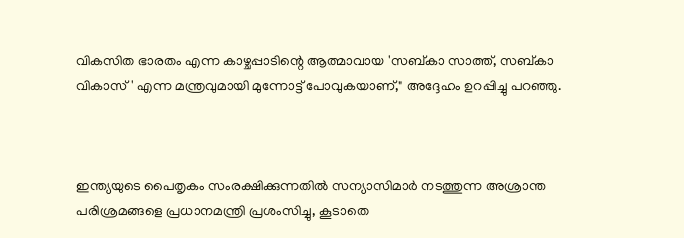വികസിത ഭാരതം എന്ന കാഴ്ചപ്പാടിന്റെ ആത്മാവായ 'സബ്കാ സാത്ത്, സബ്കാ വികാസ്' എന്ന മന്ത്രവുമായി മുന്നോട്ട് പോവുകയാണ്," അദ്ദേഹം ഉറപ്പിച്ചു പറഞ്ഞു.



ഇന്ത്യയുടെ പൈതൃകം സംരക്ഷിക്കുന്നതിൽ സന്യാസിമാർ നടത്തുന്ന അശ്രാന്ത പരിശ്രമങ്ങളെ പ്രധാനമന്ത്രി പ്രശംസിച്ചു, കൂടാതെ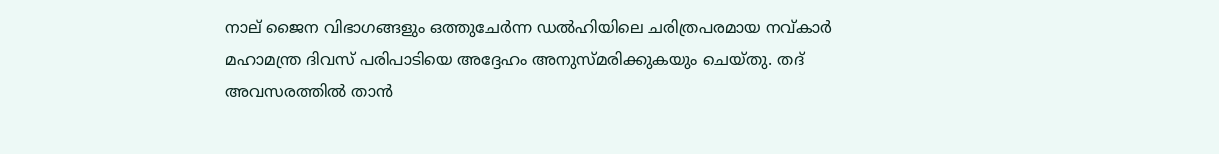നാല് ജൈന വിഭാഗങ്ങളും ഒത്തുചേർന്ന ഡൽഹിയിലെ ചരിത്രപരമായ നവ്കാർ മഹാമന്ത്ര ദിവസ് പരിപാടിയെ അദ്ദേഹം അനുസ്മരിക്കുകയും ചെയ്തു. തദ് അവസരത്തിൽ താൻ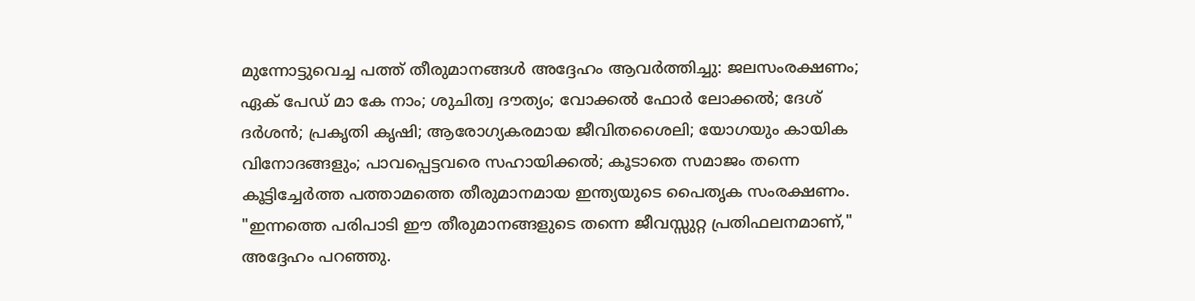മുന്നോട്ടുവെച്ച പത്ത് തീരുമാനങ്ങൾ അദ്ദേഹം ആവർത്തിച്ചു: ജലസംരക്ഷണം; ഏക് പേഡ് മാ കേ നാം; ശുചിത്വ ദൗത്യം; വോക്കൽ ഫോർ ലോക്കൽ; ദേശ് ദർശൻ; പ്രകൃതി കൃഷി; ആരോഗ്യകരമായ ജീവിതശൈലി; യോഗയും കായിക വിനോദങ്ങളും; പാവപ്പെട്ടവരെ സഹായിക്കൽ; കൂടാതെ സമാജം തന്നെ കൂട്ടിച്ചേർത്ത പത്താമത്തെ തീരുമാനമായ ഇന്ത്യയുടെ പൈതൃക സംരക്ഷണം. "ഇന്നത്തെ പരിപാടി ഈ തീരുമാനങ്ങളുടെ തന്നെ ജീവസ്സുറ്റ പ്രതിഫലനമാണ്," അദ്ദേഹം പറഞ്ഞു.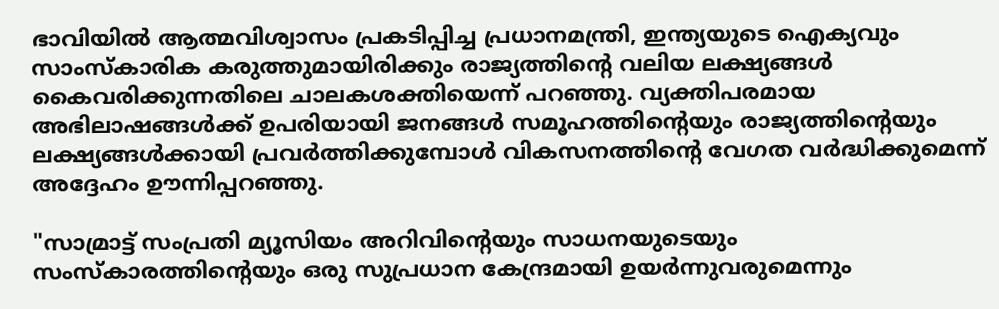ഭാവിയിൽ ആത്മവിശ്വാസം പ്രകടിപ്പിച്ച പ്രധാനമന്ത്രി, ഇന്ത്യയുടെ ഐക്യവും സാംസ്കാരിക കരുത്തുമായിരിക്കും രാജ്യത്തിന്റെ വലിയ ലക്ഷ്യങ്ങൾ കൈവരിക്കുന്നതിലെ ചാലകശക്തിയെന്ന് പറഞ്ഞു. വ്യക്തിപരമായ അഭിലാഷങ്ങൾക്ക് ഉപരിയായി ജനങ്ങൾ സമൂഹത്തിന്റെയും രാജ്യത്തിന്റെയും ലക്ഷ്യങ്ങൾക്കായി പ്രവർത്തിക്കുമ്പോൾ വികസനത്തിന്റെ വേഗത വർദ്ധിക്കുമെന്ന് അദ്ദേഹം ഊന്നിപ്പറഞ്ഞു.

"സാമ്രാട്ട് സംപ്രതി മ്യൂസിയം അറിവിന്റെയും സാധനയുടെയും സംസ്കാരത്തിന്റെയും ഒരു സുപ്രധാന കേന്ദ്രമായി ഉയർന്നുവരുമെന്നും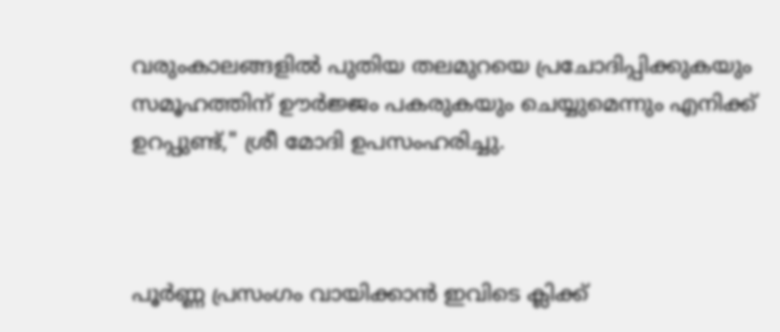വരുംകാലങ്ങളിൽ പുതിയ തലമുറയെ പ്രചോദിപ്പിക്കുകയും സമൂഹത്തിന് ഊർജ്ജം പകരുകയും ചെയ്യുമെന്നും എനിക്ക് ഉറപ്പുണ്ട്," ശ്രീ മോദി ഉപസംഹരിച്ചു.



പൂർണ്ണ പ്രസംഗം വായിക്കാൻ ഇവിടെ ക്ലിക്ക്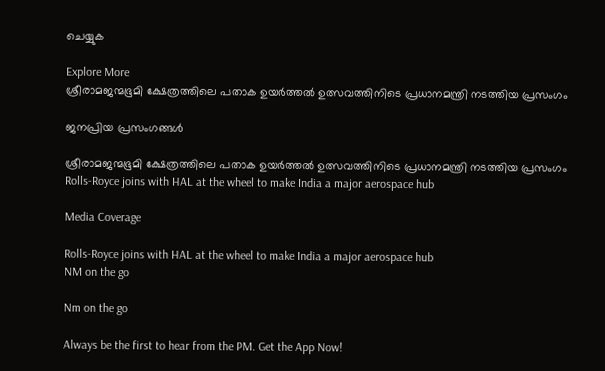ചെയ്യുക

Explore More
ശ്രീരാമജന്മഭൂമി ക്ഷേത്രത്തിലെ പതാക ഉയർത്തൽ ഉത്സവത്തിനിടെ പ്രധാനമന്ത്രി നടത്തിയ പ്രസംഗം

ജനപ്രിയ പ്രസംഗങ്ങൾ

ശ്രീരാമജന്മഭൂമി ക്ഷേത്രത്തിലെ പതാക ഉയർത്തൽ ഉത്സവത്തിനിടെ പ്രധാനമന്ത്രി നടത്തിയ പ്രസംഗം
Rolls-Royce joins with HAL at the wheel to make India a major aerospace hub

Media Coverage

Rolls-Royce joins with HAL at the wheel to make India a major aerospace hub
NM on the go

Nm on the go

Always be the first to hear from the PM. Get the App Now!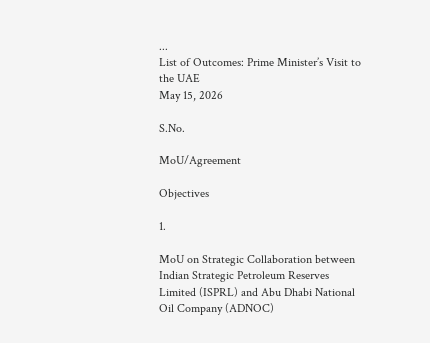...
List of Outcomes: Prime Minister’s Visit to the UAE
May 15, 2026

S.No.

MoU/Agreement

Objectives

1.

MoU on Strategic Collaboration between Indian Strategic Petroleum Reserves Limited (ISPRL) and Abu Dhabi National Oil Company (ADNOC)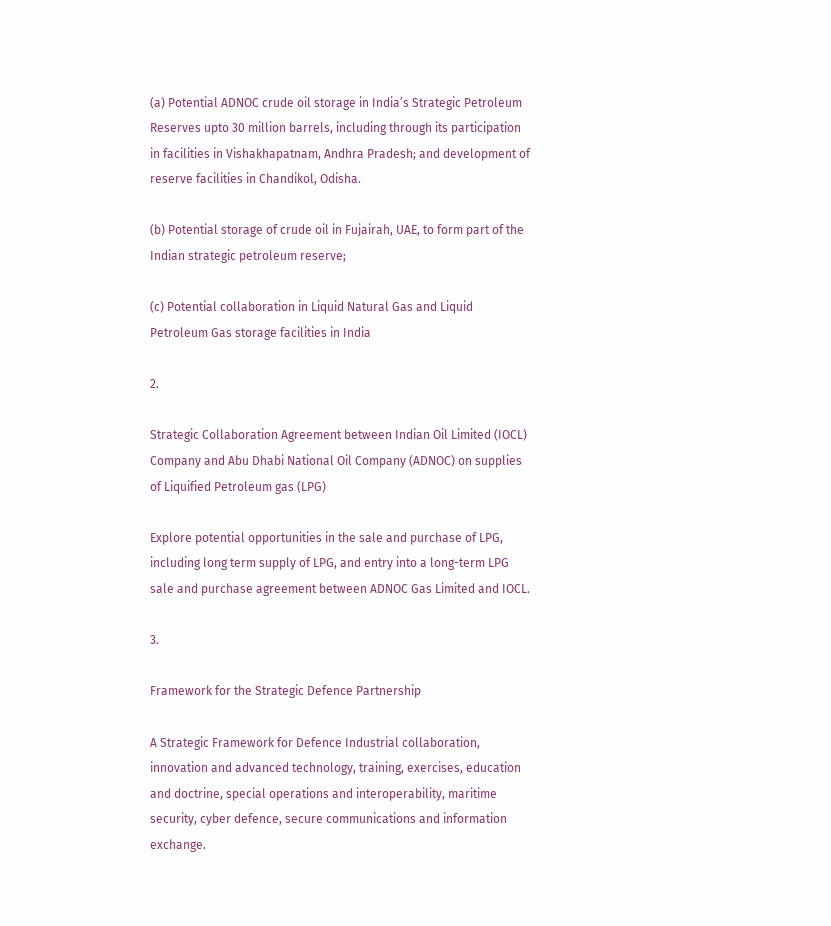(a) Potential ADNOC crude oil storage in India’s Strategic Petroleum Reserves upto 30 million barrels, including through its participation in facilities in Vishakhapatnam, Andhra Pradesh; and development of reserve facilities in Chandikol, Odisha.

(b) Potential storage of crude oil in Fujairah, UAE, to form part of the Indian strategic petroleum reserve;

(c) Potential collaboration in Liquid Natural Gas and Liquid Petroleum Gas storage facilities in India

2.

Strategic Collaboration Agreement between Indian Oil Limited (IOCL) Company and Abu Dhabi National Oil Company (ADNOC) on supplies of Liquified Petroleum gas (LPG)

Explore potential opportunities in the sale and purchase of LPG, including long term supply of LPG, and entry into a long-term LPG sale and purchase agreement between ADNOC Gas Limited and IOCL.

3.

Framework for the Strategic Defence Partnership

A Strategic Framework for Defence Industrial collaboration, innovation and advanced technology, training, exercises, education and doctrine, special operations and interoperability, maritime security, cyber defence, secure communications and information exchange.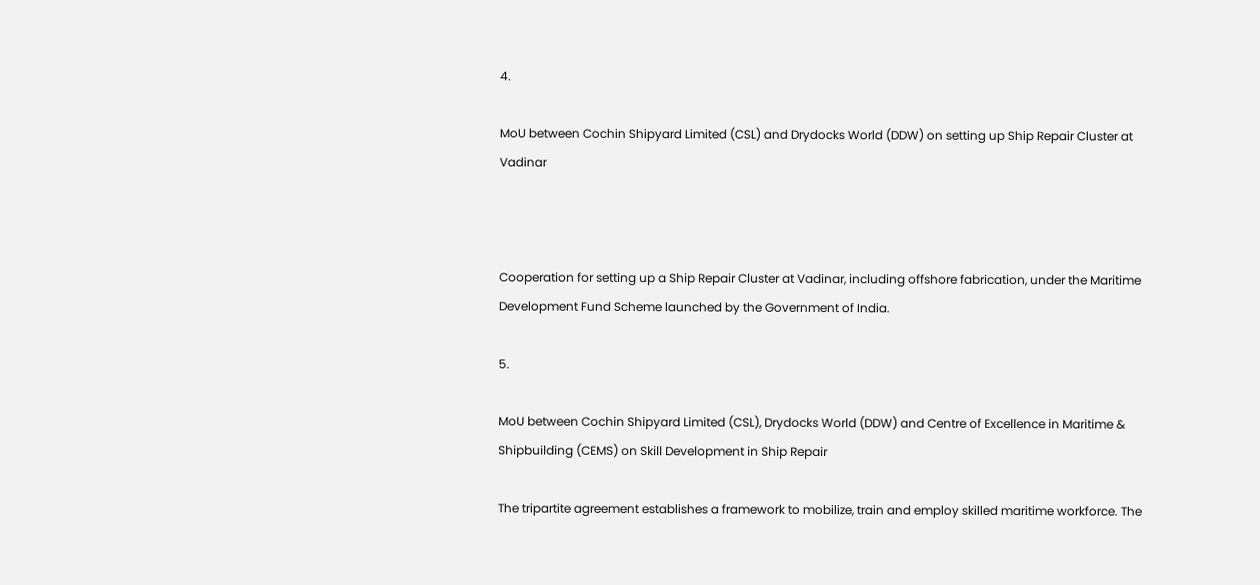4.

MoU between Cochin Shipyard Limited (CSL) and Drydocks World (DDW) on setting up Ship Repair Cluster at Vadinar



Cooperation for setting up a Ship Repair Cluster at Vadinar, including offshore fabrication, under the Maritime Development Fund Scheme launched by the Government of India.

5.

MoU between Cochin Shipyard Limited (CSL), Drydocks World (DDW) and Centre of Excellence in Maritime & Shipbuilding (CEMS) on Skill Development in Ship Repair

The tripartite agreement establishes a framework to mobilize, train and employ skilled maritime workforce. The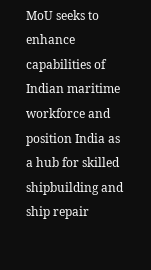MoU seeks to enhance capabilities of Indian maritime workforce and position India as a hub for skilled shipbuilding and ship repair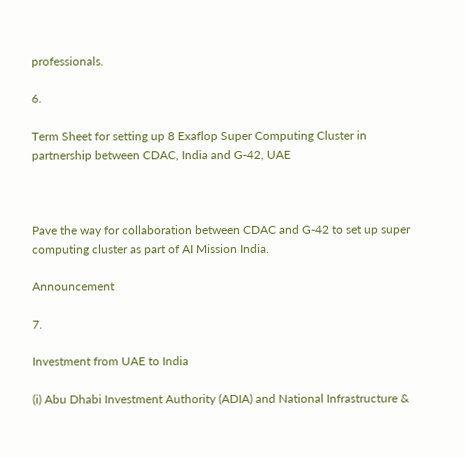professionals.

6.

Term Sheet for setting up 8 Exaflop Super Computing Cluster in partnership between CDAC, India and G-42, UAE



Pave the way for collaboration between CDAC and G-42 to set up super computing cluster as part of AI Mission India.

Announcement

7.

Investment from UAE to India

(i) Abu Dhabi Investment Authority (ADIA) and National Infrastructure &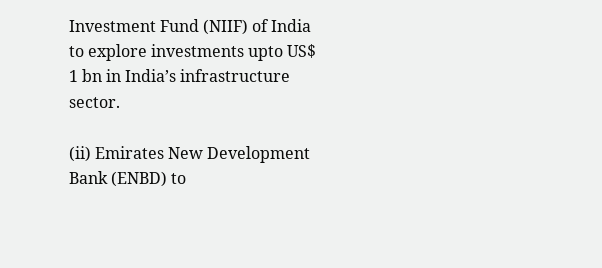Investment Fund (NIIF) of India to explore investments upto US$ 1 bn in India’s infrastructure sector.

(ii) Emirates New Development Bank (ENBD) to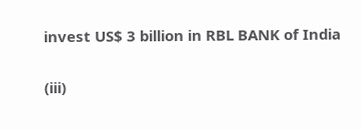invest US$ 3 billion in RBL BANK of India

(iii)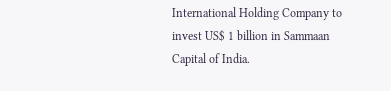International Holding Company to invest US$ 1 billion in Sammaan Capital of India.